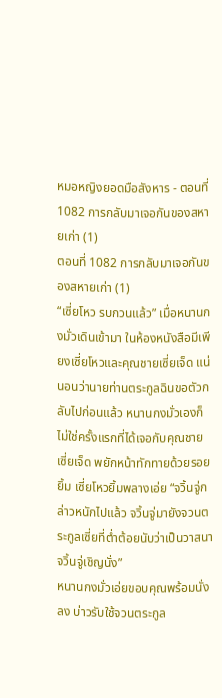หมอหญิงยอดมือสังหาร - ตอนที่ 1082 การกลับมาเจอกันของสหายเก่า (1)
ตอนที่ 1082 การกลับมาเจอกันของสหายเก่า (1)
“เซี่ยโหว รบกวนแล้ว” เมื่อหนานกงมั่วเดินเข้ามา ในห้องหนังสือมีเพียงเซี่ยโหวและคุณชายเซี่ยเจ็ด แน่นอนว่านายท่านตระกูลฉินขอตัวกลับไปก่อนแล้ว หนานกงมั่วเองก็ไม่ใช่ครั้งแรกที่ได้เจอกับคุณชายเซี่ยเจ็ด พยักหน้าทักทายด้วยรอยยิ้ม เซี่ยโหวยิ้มพลางเอ่ย “จวิ้นจู่กล่าวหนักไปแล้ว จวิ้นจู่มายังจวนตระกูลเซี่ยที่ต่ำต้อยนับว่าเป็นวาสนา จวิ้นจู่เชิญนั่ง”
หนานกงมั่วเอ่ยขอบคุณพร้อมนั่งลง บ่าวรับใช้จวนตระกูล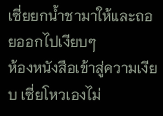เซี่ยยกน้ำชามาให้และถอยออกไปเงียบๆ
ห้องหนังสือเข้าสู่ความเงียบ เซี่ยโหวเองไม่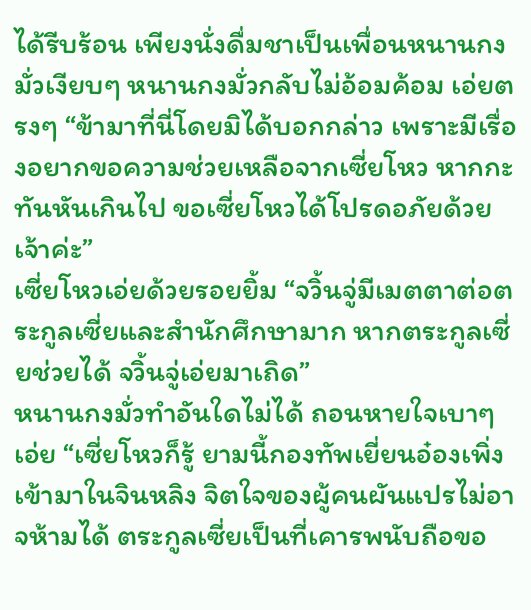ได้รีบร้อน เพียงนั่งดื่มชาเป็นเพื่อนหนานกงมั่วเงียบๆ หนานกงมั่วกลับไม่อ้อมค้อม เอ่ยตรงๆ “ข้ามาที่นี่โดยมิได้บอกกล่าว เพราะมีเรื่องอยากขอความช่วยเหลือจากเซี่ยโหว หากกะทันหันเกินไป ขอเซี่ยโหวได้โปรดอภัยด้วยเจ้าค่ะ”
เซี่ยโหวเอ่ยด้วยรอยยิ้ม “จวิ้นจู่มีเมตตาต่อตระกูลเซี่ยและสำนักศึกษามาก หากตระกูลเซี่ยช่วยได้ จวิ้นจู่เอ่ยมาเถิด”
หนานกงมั่วทำอันใดไม่ได้ ถอนหายใจเบาๆ เอ่ย “เซี่ยโหวก็รู้ ยามนี้กองทัพเยี่ยนอ๋องเพิ่งเข้ามาในจินหลิง จิตใจของผู้คนผันแปรไม่อาจห้ามได้ ตระกูลเซี่ยเป็นที่เคารพนับถือขอ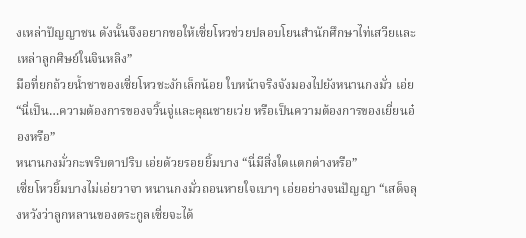งเหล่าปัญญาชน ดังนั้นจึงอยากขอให้เซี่ยโหวช่วยปลอบโยนสำนักศึกษาไท่เสวียและเหล่าลูกศิษย์ในจินหลิง”
มือที่ยกถ้วยน้ำชาของเซี่ยโหวชะงักเล็กน้อย ใบหน้าจริงจังมองไปยังหนานกงมั่ว เอ่ย “นี่เป็น…ความต้องการของจวิ้นจู่และคุณชายเว่ย หรือเป็นความต้องการของเยี่ยนอ๋องหรือ”
หนานกงมั่วกะพริบตาปริบ เอ่ยด้วยรอยยิ้มบาง “นี่มีสิ่งใดแตกต่างหรือ”
เซี่ยโหวยิ้มบางไม่เอ่ยวาจา หนานกงมั่วถอนหายใจเบาๆ เอ่ยอย่างจนปัญญา “เสด็จลุงหวังว่าลูกหลานของตระกูลเซี่ยจะได้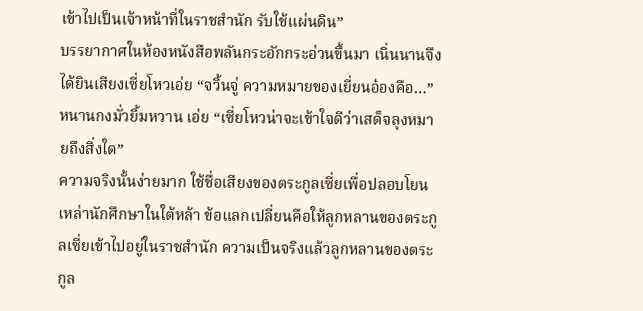เข้าไปเป็นเจ้าหน้าที่ในราชสำนัก รับใช้แผ่นดิน”
บรรยากาศในห้องหนังสือพลันกระอักกระอ่วนขึ้นมา เนิ่นนานจึงได้ยินเสียงเซี่ยโหวเอ่ย “จวิ้นจู่ ความหมายของเยี่ยนอ๋องคือ…”
หนานกงมั่วยิ้มหวาน เอ่ย “เซี่ยโหวน่าจะเข้าใจดีว่าเสด็จลุงหมายถึงสิ่งใด”
ความจริงนั้นง่ายมาก ใช้ชื่อเสียงของตระกูลเซี่ยเพื่อปลอบโยนเหล่านักศึกษาในใต้หล้า ข้อแลกเปลี่ยนคือให้ลูกหลานของตระกูลเซี่ยเข้าไปอยู่ในราชสำนัก ความเป็นจริงแล้วลูกหลานของตระกูล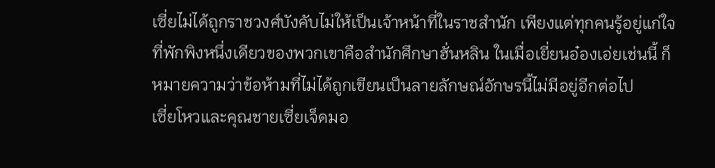เซี่ยไม่ได้ถูกราชวงศ์บังคับไม่ให้เป็นเจ้าหน้าที่ในราชสำนัก เพียงแต่ทุกคนรู้อยู่แก่ใจ ที่พักพิงหนึ่งเดียวของพวกเขาคือสำนักศึกษาฮั่นหลิน ในเมื่อเยี่ยนอ๋องเอ่ยเช่นนี้ ก็หมายความว่าข้อห้ามที่ไม่ได้ถูกเขียนเป็นลายลักษณ์อักษรนี้ไม่มีอยู่อีกต่อไป
เซี่ยโหวและคุณชายเซี่ยเจ็ดมอ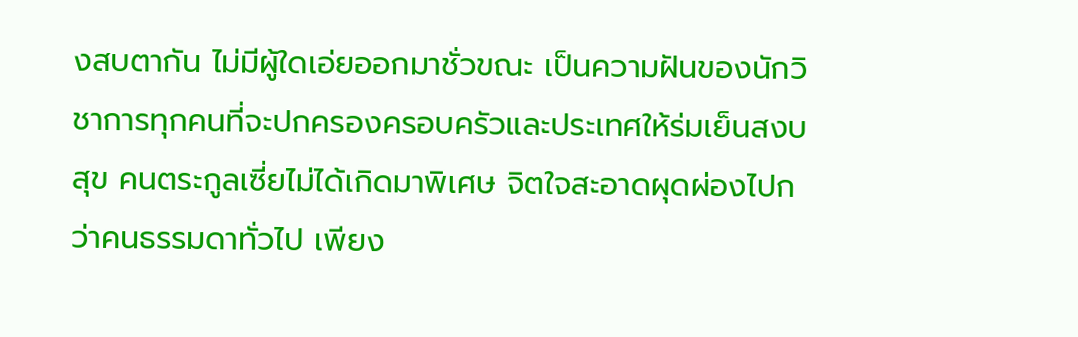งสบตากัน ไม่มีผู้ใดเอ่ยออกมาชั่วขณะ เป็นความฝันของนักวิชาการทุกคนที่จะปกครองครอบครัวและประเทศให้ร่มเย็นสงบสุข คนตระกูลเซี่ยไม่ได้เกิดมาพิเศษ จิตใจสะอาดผุดผ่องไปกว่าคนธรรมดาทั่วไป เพียง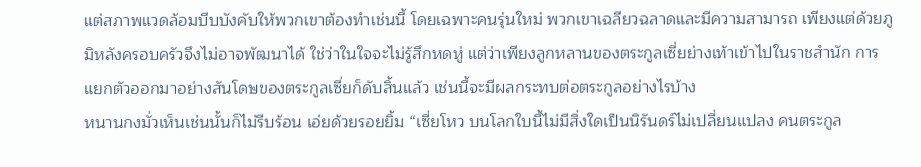แต่สภาพแวดล้อมบีบบังคับให้พวกเขาต้องทำเช่นนี้ โดยเฉพาะคนรุ่นใหม่ พวกเขาเฉลียวฉลาดและมีความสามารถ เพียงแต่ด้วยภูมิหลังครอบครัวจึงไม่อาจพัฒนาได้ ใช่ว่าในใจจะไม่รู้สึกหดหู่ แต่ว่าเพียงลูกหลานของตระกูลเซี่ยย่างเท้าเข้าไปในราชสำนัก การแยกตัวออกมาอย่างสันโดษของตระกูลเซี่ยก็ดับสิ้นแล้ว เช่นนี้จะมีผลกระทบต่อตระกูลอย่างไรบ้าง
หนานกงมั่วเห็นเช่นนั้นก็ไม่รีบร้อน เอ่ยด้วยรอยยิ้ม “เซี่ยโหว บนโลกใบนี้ไม่มีสิ่งใดเป็นนิรันดร์ไม่เปลี่ยนแปลง คนตระกูล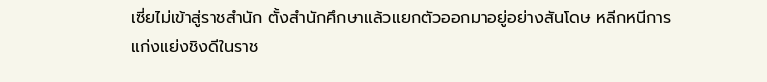เซี่ยไม่เข้าสู่ราชสำนัก ตั้งสำนักศึกษาแล้วแยกตัวออกมาอยู่อย่างสันโดษ หลีกหนีการแก่งแย่งชิงดีในราช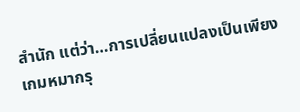สำนัก แต่ว่า…การเปลี่ยนแปลงเป็นเพียงเกมหมากรุ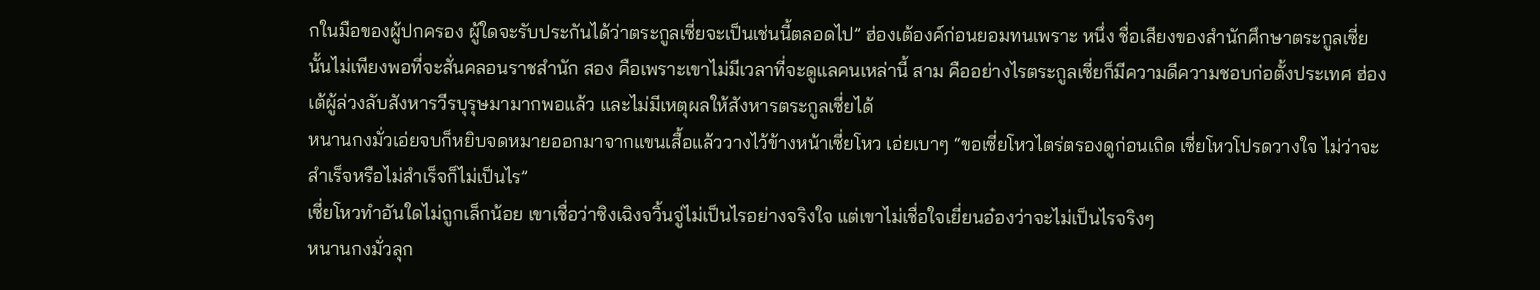กในมือของผู้ปกครอง ผู้ใดจะรับประกันได้ว่าตระกูลเซี่ยจะเป็นเช่นนี้ตลอดไป” ฮ่องเต้องค์ก่อนยอมทนเพราะ หนึ่ง ชื่อเสียงของสำนักศึกษาตระกูลเซี่ยนั้นไม่เพียงพอที่จะสั่นคลอนราชสำนัก สอง คือเพราะเขาไม่มีเวลาที่จะดูแลคนเหล่านี้ สาม คืออย่างไรตระกูลเซี่ยก็มีความดีความชอบก่อตั้งประเทศ ฮ่องเต้ผู้ล่วงลับสังหารวีรบุรุษมามากพอแล้ว และไม่มีเหตุผลให้สังหารตระกูลเซี่ยได้
หนานกงมั่วเอ่ยจบก็หยิบจดหมายออกมาจากแขนเสื้อแล้ววางไว้ข้างหน้าเซี่ยโหว เอ่ยเบาๆ “ขอเซี่ยโหวไตร่ตรองดูก่อนเถิด เซี่ยโหวโปรดวางใจ ไม่ว่าจะสำเร็จหรือไม่สำเร็จก็ไม่เป็นไร”
เซี่ยโหวทำอันใดไม่ถูกเล็กน้อย เขาเชื่อว่าซิงเฉิงจวิ้นจู่ไม่เป็นไรอย่างจริงใจ แต่เขาไม่เชื่อใจเยี่ยนอ๋องว่าจะไม่เป็นไรจริงๆ
หนานกงมั่วลุก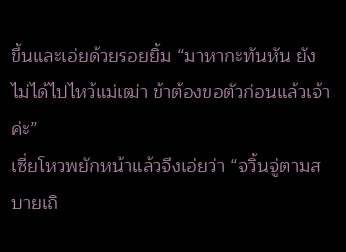ขึ้นและเอ่ยด้วยรอยยิ้ม “มาหากะทันหัน ยังไม่ได้ไปไหว้แม่เฒ่า ข้าต้องขอตัวก่อนแล้วเจ้าค่ะ”
เซี่ยโหวพยักหน้าแล้วจึงเอ่ยว่า “จวิ้นจู่ตามสบายเถิ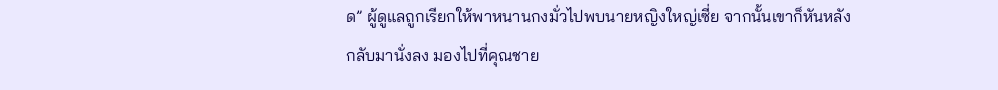ด” ผู้ดูแลถูกเรียกให้พาหนานกงมั่วไปพบนายหญิงใหญ่เซี่ย จากนั้นเขาก็หันหลังกลับมานั่งลง มองไปที่คุณชาย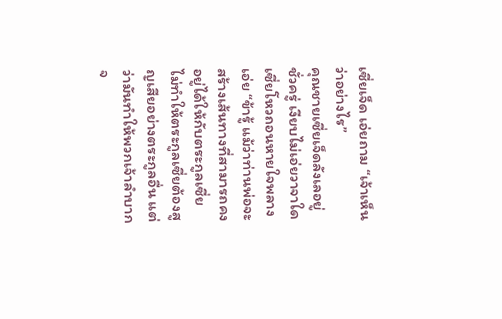เซี่ยเจ็ด เอ่ยถาม “เจ้าเห็นว่าอย่างไร”
คุณชายเซี่ยเจ็ดลังเลอยู่ชั่วครู่ เงียบไม่เอ่ยวาจาใด เซี่ยโหวถอนหายใจพลางเอ่ย “ข้ารู้ แม้ว่าท่านพ่อจะสร้างเส้นทางที่สามารถคงอยู่ได้ให้กับตระกูลเซี่ย ไม่ทำให้ตระกูลเซี่ยต้องสูญเสียอย่างตระกูลอื่น แต่ว่ามันทำให้พวกเจ้าลำบากจ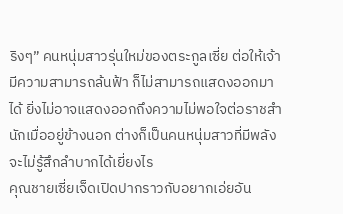ริงๆ” คนหนุ่มสาวรุ่นใหม่ของตระกูลเซี่ย ต่อให้เจ้ามีความสามารถล้นฟ้า ก็ไม่สามารถแสดงออกมาได้ ยิ่งไม่อาจแสดงออกถึงความไม่พอใจต่อราชสำนักเมื่ออยู่ข้างนอก ต่างก็เป็นคนหนุ่มสาวที่มีพลัง จะไม่รู้สึกลำบากได้เยี่ยงไร
คุณชายเซี่ยเจ็ดเปิดปากราวกับอยากเอ่ยอัน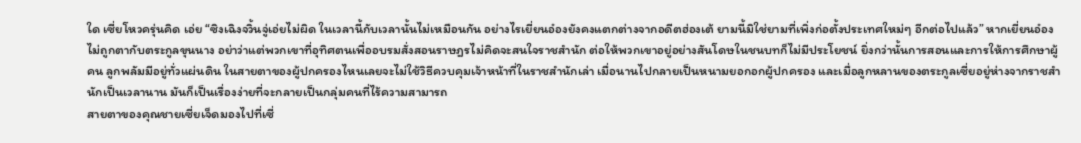ใด เซี่ยโหวครุ่นคิด เอ่ย “ซิงเฉิงจวิ้นจู่เอ่ยไม่ผิด ในเวลานี้กับเวลานั้นไม่เหมือนกัน อย่างไรเยี่ยนอ๋องยังคงแตกต่างจากอดีตฮ่องเต้ ยามนี้มิใช่ยามที่เพิ่งก่อตั้งประเทศใหม่ๆ อีกต่อไปแล้ว” หากเยี่ยนอ๋องไม่ถูกตากับตระกูลขุนนาง อย่าว่าแต่พวกเขาที่อุทิศตนเพื่ออบรมสั่งสอนราษฎรไม่คิดจะสนใจราชสำนัก ต่อให้พวกเขาอยู่อย่างสันโดษในชนบทก็ไม่มีประโยชน์ ยิ่งกว่านั้นการสอนและการให้การศึกษาผู้คน ลูกพลัมมีอยู่ทั่วแผ่นดิน ในสายตาของผู้ปกครองไหนเลยจะไม่ใช้วิธีควบคุมเจ้าหน้าที่ในราชสำนักเล่า เมื่อนานไปกลายเป็นหนามยอกอกผู้ปกครอง และเมื่อลูกหลานของตระกูลเซี่ยอยู่ห่างจากราชสำนักเป็นเวลานาน มันก็เป็นเรื่องง่ายที่จะกลายเป็นกลุ่มคนที่ไร้ความสามารถ
สายตาของคุณชายเซี่ยเจ็ดมองไปที่เซี่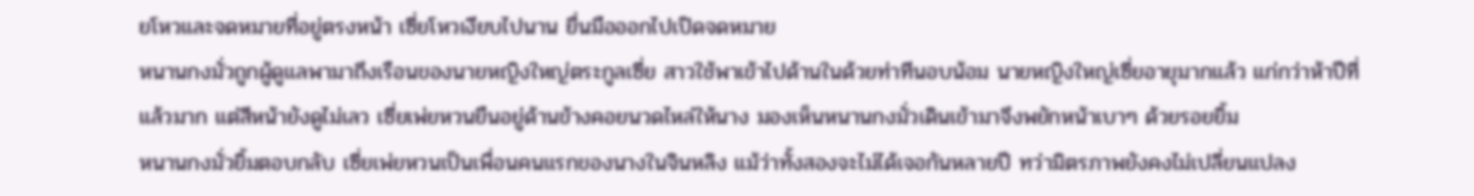ยโหวและจดหมายที่อยู่ตรงหน้า เซี่ยโหวเงียบไปนาน ยื่นมือออกไปเปิดจดหมาย
หนานกงมั่วถูกผู้ดูแลพามาถึงเรือนของนายหญิงใหญ่ตระกูลเซี่ย สาวใช้พาเข้าไปด้านในด้วยท่าทีนอบน้อม นายหญิงใหญ่เซี่ยอายุมากแล้ว แก่กว่าห้าปีที่แล้วมาก แต่สีหน้ายังดูไม่เลว เซี่ยเพ่ยหวนยืนอยู่ด้านข้างคอยนวดไหล่ให้นาง มองเห็นหนานกงมั่วเดินเข้ามาจึงพยักหน้าเบาๆ ด้วยรอยยิ้ม
หนานกงมั่วยิ้มตอบกลับ เซี่ยเพ่ยหวนเป็นเพื่อนคนแรกของนางในจินหลิง แม้ว่าทั้งสองจะไม่ได้เจอกันหลายปี ทว่ามิตรภาพยังคงไม่เปลี่ยนแปลง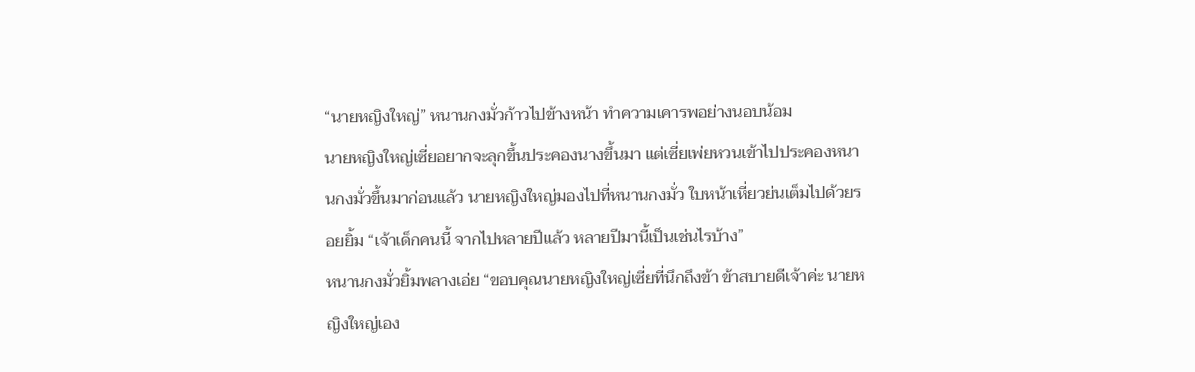“นายหญิงใหญ่” หนานกงมั่วก้าวไปข้างหน้า ทำความเคารพอย่างนอบน้อม
นายหญิงใหญ่เซี่ยอยากจะลุกขึ้นประคองนางขึ้นมา แต่เซี่ยเพ่ยหวนเข้าไปประคองหนานกงมั่วขึ้นมาก่อนแล้ว นายหญิงใหญ่มองไปที่หนานกงมั่ว ใบหน้าเหี่ยวย่นเต็มไปด้วยรอยยิ้ม “เจ้าเด็กคนนี้ จากไปหลายปีแล้ว หลายปีมานี้เป็นเช่นไรบ้าง”
หนานกงมั่วยิ้มพลางเอ่ย “ขอบคุณนายหญิงใหญ่เซี่ยที่นึกถึงข้า ข้าสบายดีเจ้าค่ะ นายหญิงใหญ่เอง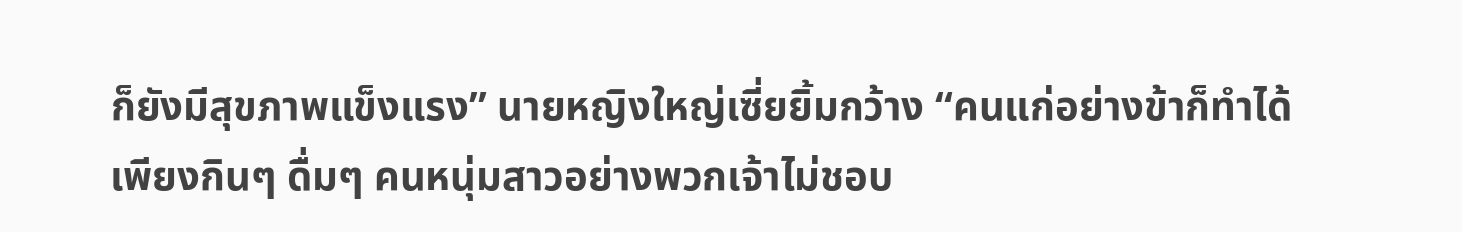ก็ยังมีสุขภาพแข็งแรง” นายหญิงใหญ่เซี่ยยิ้มกว้าง “คนแก่อย่างข้าก็ทำได้เพียงกินๆ ดื่มๆ คนหนุ่มสาวอย่างพวกเจ้าไม่ชอบ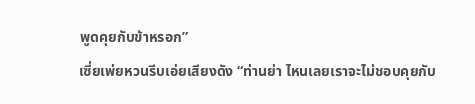พูดคุยกับข้าหรอก”
เซี่ยเพ่ยหวนรีบเอ่ยเสียงดัง “ท่านย่า ไหนเลยเราจะไม่ชอบคุยกับ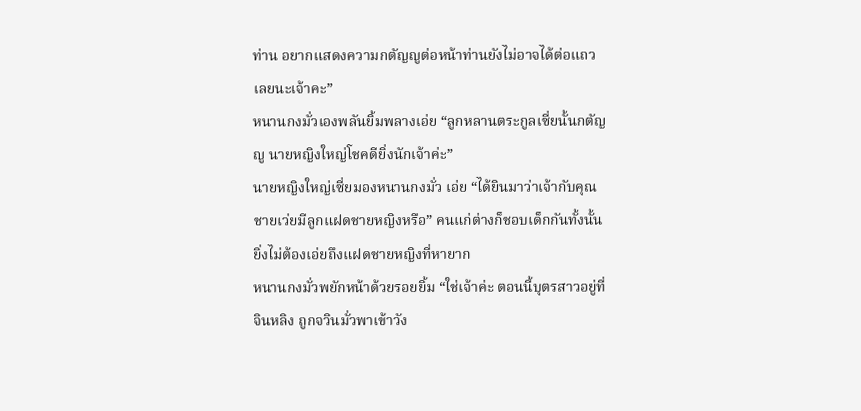ท่าน อยากแสดงความกตัญญูต่อหน้าท่านยังไม่อาจได้ต่อแถวเลยนะเจ้าคะ”
หนานกงมั่วเองพลันยิ้มพลางเอ่ย “ลูกหลานตระกูลเซี่ยนั้นกตัญญู นายหญิงใหญ่โชคดียิ่งนักเจ้าค่ะ”
นายหญิงใหญ่เซี่ยมองหนานกงมั่ว เอ่ย “ได้ยินมาว่าเจ้ากับคุณชายเว่ยมีลูกแฝดชายหญิงหรือ” คนแก่ต่างก็ชอบเด็กกันทั้งนั้น ยิ่งไม่ต้องเอ่ยถึงแฝดชายหญิงที่หายาก
หนานกงมั่วพยักหน้าด้วยรอยยิ้ม “ใช่เจ้าค่ะ ตอนนี้บุตรสาวอยู่ที่จินหลิง ถูกจวินมั่วพาเข้าวัง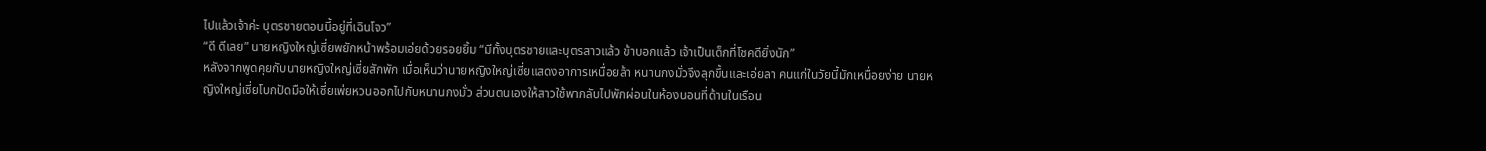ไปแล้วเจ้าค่ะ บุตรชายตอนนี้อยู่ที่เฉินโจว”
“ดี ดีเลย” นายหญิงใหญ่เซี่ยพยักหน้าพร้อมเอ่ยด้วยรอยยิ้ม “มีทั้งบุตรชายและบุตรสาวแล้ว ข้าบอกแล้ว เจ้าเป็นเด็กที่โชคดียิ่งนัก”
หลังจากพูดคุยกับนายหญิงใหญ่เซี่ยสักพัก เมื่อเห็นว่านายหญิงใหญ่เซี่ยแสดงอาการเหนื่อยล้า หนานกงมั่วจึงลุกขึ้นและเอ่ยลา คนแก่ในวัยนี้มักเหนื่อยง่าย นายหญิงใหญ่เซี่ยโบกปัดมือให้เซี่ยเพ่ยหวนออกไปกับหนานกงมั่ว ส่วนตนเองให้สาวใช้พากลับไปพักผ่อนในห้องนอนที่ด้านในเรือน